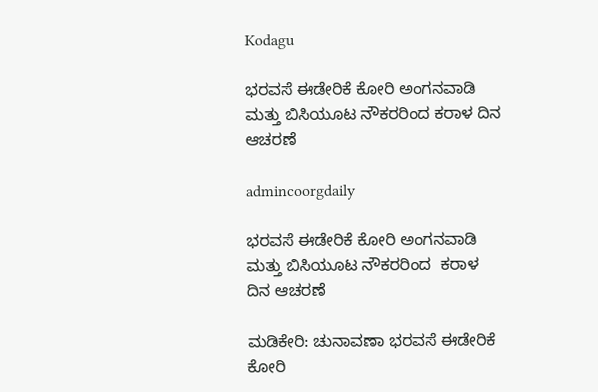Kodagu

ಭರವಸೆ ಈಡೇರಿಕೆ ಕೋರಿ ಅಂಗನವಾಡಿ ಮತ್ತು ಬಿಸಿಯೂಟ ನೌಕರರಿಂದ ಕರಾಳ ದಿನ ಆಚರಣೆ

admincoorgdaily

ಭರವಸೆ ಈಡೇರಿಕೆ ಕೋರಿ ಅಂಗನವಾಡಿ ಮತ್ತು ಬಿಸಿಯೂಟ ನೌಕರರಿಂದ  ಕರಾಳ ದಿನ ಆಚರಣೆ

ಮಡಿಕೇರಿ: ಚುನಾವಣಾ ಭರವಸೆ ಈಡೇರಿಕೆ ಕೋರಿ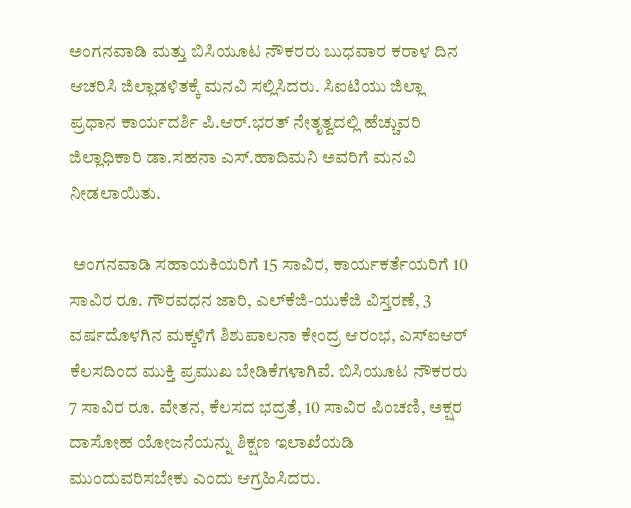ಅಂಗನವಾಡಿ ಮತ್ತು ಬಿಸಿಯೂಟ ನೌಕರರು ಬುಧವಾರ ಕರಾಳ ದಿನ ಆಚರಿಸಿ ಜಿಲ್ಲಾಡಳಿತಕ್ಕೆ ಮನವಿ ಸಲ್ಲಿಸಿದರು. ಸಿಐಟಿಯು ಜಿಲ್ಲಾ ಪ್ರಧಾನ ಕಾರ್ಯದರ್ಶಿ ಪಿ.ಆರ್.ಭರತ್ ನೇತೃತ್ವದಲ್ಲಿ ಹೆಚ್ಚುವರಿ ಜಿಲ್ಲಾಧಿಕಾರಿ ಡಾ.ಸಹನಾ ಎಸ್.ಹಾದಿಮನಿ ಅವರಿಗೆ ಮನವಿ ನೀಡಲಾಯಿತು.

 ಅಂಗನವಾಡಿ ಸಹಾಯಕಿಯರಿಗೆ 15 ಸಾವಿರ, ಕಾರ್ಯಕರ್ತೆಯರಿಗೆ 10 ಸಾವಿರ ರೂ. ಗೌರವಧನ ಜಾರಿ, ಎಲ್‌ಕೆಜಿ-ಯುಕೆಜಿ ವಿಸ್ತರಣೆ, 3 ವರ್ಷದೊಳಗಿನ ಮಕ್ಕಳಿಗೆ ಶಿಶುಪಾಲನಾ ಕೇಂದ್ರ ಆರಂಭ, ಎಸ್‌ಐಆರ್ ಕೆಲಸದಿಂದ ಮುಕ್ತಿ ಪ್ರಮುಖ ಬೇಡಿಕೆಗಳಾಗಿವೆ. ಬಿಸಿಯೂಟ ನೌಕರರು 7 ಸಾವಿರ ರೂ. ವೇತನ, ಕೆಲಸದ ಭದ್ರತೆ, 10 ಸಾವಿರ ಪಿಂಚಣಿ, ಅಕ್ಷರ ದಾಸೋಹ ಯೋಜನೆಯನ್ನು ಶಿಕ್ಷಣ ಇಲಾಖೆಯಡಿ ಮುಂದುವರಿಸಬೇಕು ಎಂದು ಆಗ್ರಹಿಸಿದರು.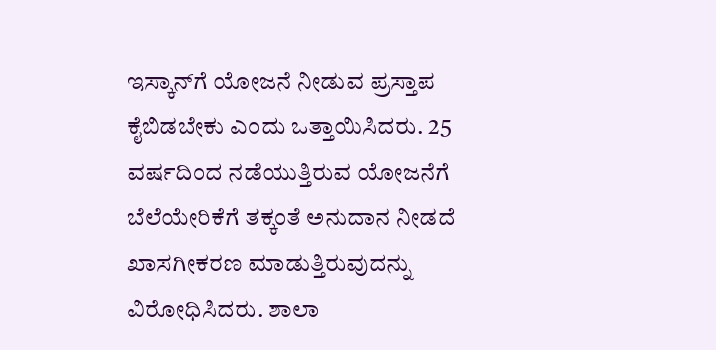ಇಸ್ಕಾನ್‌ಗೆ ಯೋಜನೆ ನೀಡುವ ಪ್ರಸ್ತಾಪ ಕೈಬಿಡಬೇಕು ಎಂದು ಒತ್ತಾಯಿಸಿದರು. 25 ವರ್ಷದಿಂದ ನಡೆಯುತ್ತಿರುವ ಯೋಜನೆಗೆ ಬೆಲೆಯೇರಿಕೆಗೆ ತಕ್ಕಂತೆ ಅನುದಾನ ನೀಡದೆ ಖಾಸಗೀಕರಣ ಮಾಡುತ್ತಿರುವುದನ್ನು ವಿರೋಧಿಸಿದರು. ಶಾಲಾ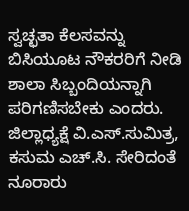ಸ್ವಚ್ಛತಾ ಕೆಲಸವನ್ನು ಬಿಸಿಯೂಟ ನೌಕರರಿಗೆ ನೀಡಿ ಶಾಲಾ ಸಿಬ್ಬಂದಿಯನ್ನಾಗಿ ಪರಿಗಣಿಸಬೇಕು ಎಂದರು. ಜಿಲ್ಲಾಧ್ಯಕ್ಷೆ ವಿ.ಎಸ್.ಸುಮಿತ್ರ, ಕಸುಮ ಎಚ್.ಸಿ. ಸೇರಿದಂತೆ ನೂರಾರು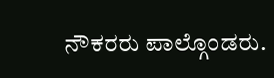ನೌಕರರು ಪಾಲ್ಗೊಂಡರು.